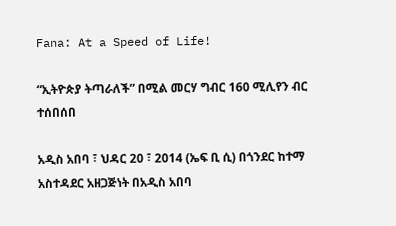Fana: At a Speed of Life!

“ኢትዮጵያ ትጣራለች” በሚል መርሃ ግብር 160 ሚሊየን ብር ተሰበሰበ

አዲስ አበባ ፣ ህዳር 20 ፣ 2014 (ኤፍ ቢ ሲ) በጎንደር ከተማ አስተዳደር አዘጋጅነት በአዲስ አበባ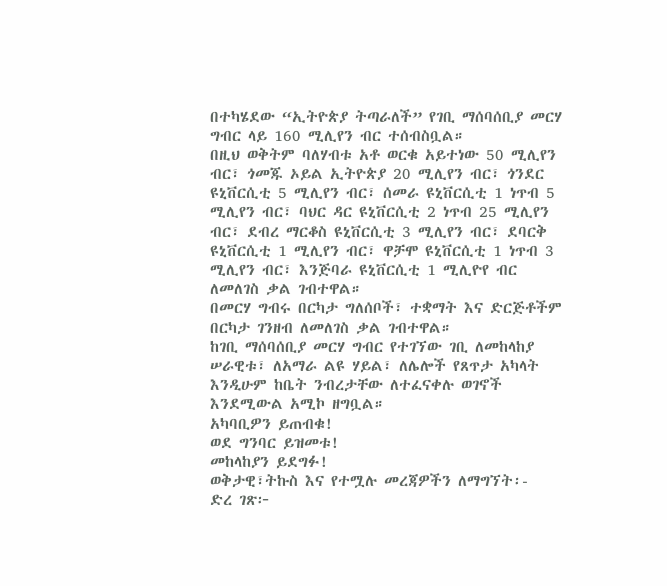በተካሄደው “ኢትዮጵያ ትጣራለች” የገቢ ማሰባሰቢያ መርሃ ግብር ላይ 160 ሚሊየን ብር ተሰብስቧል።
በዚህ ወቅትም ባለሃብቱ አቶ ወርቁ አይተነው 50 ሚሊየን ብር፣ ጎመጁ ኦይል ኢትዮጵያ 20 ሚሊየን ብር፣ ጎንደር ዩኒቨርሲቲ 5 ሚሊየን ብር፣ ሰመራ ዩኒቨርሲቲ 1 ነጥብ 5 ሚሊየን ብር፣ ባህር ዳር ዩኒቨርሲቲ 2 ነጥብ 25 ሚሊየን ብር፣ ደብረ ማርቆስ ዩኒቨርሲቲ 3 ሚሊየን ብር፣ ደባርቅ ዩኒቨርሲቲ 1 ሚሊየን ብር፣ ዋቻሞ ዩኒቨርሲቲ 1 ነጥብ 3 ሚሊየን ብር፣ እንጅባራ ዩኒቨርሲቲ 1 ሚሊዮየ ብር ለመለገስ ቃል ገብተዋል።
በመርሃ ግብሩ በርካታ ግለሰቦች፣ ተቋማት እና ድርጅቶችም በርካታ ገንዘብ ለመለገስ ቃል ገብተዋል።
ከገቢ ማሰባሰቢያ መርሃ ግብር የተገኘው ገቢ ለመከላከያ ሠራዊቱ፣ ለአማራ ልዩ ሃይል፣ ለሌሎች የጸጥታ አካላት እንዲሁም ከቤት ንብረታቸው ለተፈናቀሉ ወገኖች እንደሚውል አሚኮ ዘግቧል።
አካባቢዎን ይጠብቁ!
ወደ ግንባር ይዝመቱ!
መከላከያን ይደግፉ!
ወቅታዊ፣ትኩስ እና የተሟሉ መረጃዎችን ለማግኘት፡-
ድረ ገጽ፦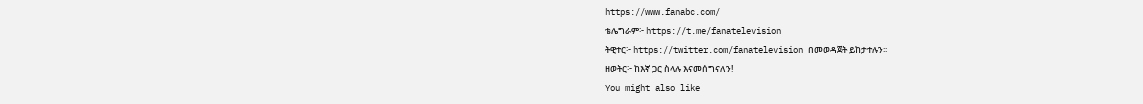https://www.fanabc.com/
ቴሌግራም፦ https://t.me/fanatelevision
ትዊተር፦ https://twitter.com/fanatelevision በመወዳጀት ይከታተሉን፡፡
ዘወትር፦ ከእኛ ጋር ስላሉ እናመሰግናለን!
You might also like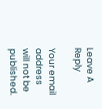Leave A Reply

Your email address will not be published.